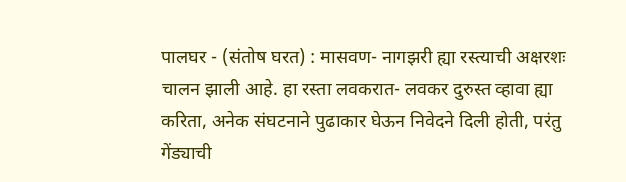पालघर - (संतोष घरत) : मासवण- नागझरी ह्या रस्त्याची अक्षरशः चालन झाली आहे. हा रस्ता लवकरात- लवकर दुरुस्त व्हावा ह्या करिता, अनेक संघटनाने पुढाकार घेऊन निवेदने दिली होती, परंतु गेंड्याची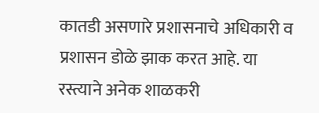कातडी असणारे प्रशासनाचे अधिकारी व प्रशासन डोळे झाक करत आहे. या रस्त्याने अनेक शाळकरी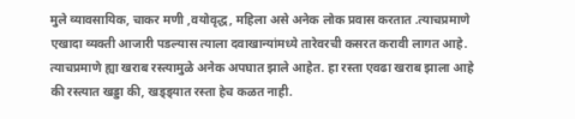मुले व्यावसायिक, चाकर मणी ,वयोवृद्ध, महिला असे अनेक लोक प्रवास करतात .त्याचप्रमाणे एखादा व्यक्ती आजारी पडल्यास त्याला दवाखान्यांमध्ये तारेवरची कसरत करावी लागत आहे. त्याचप्रमाणे ह्या खराब रस्त्यामुळे अनेक अपघात झाले आहेत. हा रस्ता एवढा खराब झाला आहे की रस्त्यात खड्डा की, खड्ड्यात रस्ता हेच कळत नाही.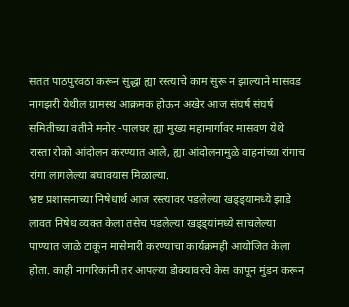सतत पाठपुरवठा करून सुद्धा ह्या रस्त्याचे काम सुरू न झाल्याने मासवड नागझरी येथील ग्रामस्थ आक्रमक होऊन अखेर आज संघर्ष संघर्ष समितीच्या वतीने मनोर -पालघर ह्या मुख्य महामार्गावर मासवण येथे रास्ता रोको आंदोलन करण्यात आले, ह्या आंदोलनामुळे वाहनांच्या रांगाच रांगा लागलेल्या बघावयास मिळाल्या.
भ्रष्ट प्रशासनाच्या निषेधार्थ आज रस्त्यावर पडलेल्या खड्ड्यामध्ये झाडे लावत निषेध व्यक्त केला तसेच पडलेल्या खड्ड्यांमध्ये साचलेल्या पाण्यात जाळे टाकून मासेमारी करण्याचा कार्यक्रमही आयोजित केला होता. काही नागरिकांनी तर आपल्या डोक्यावरचे केस कापून मुंडन करून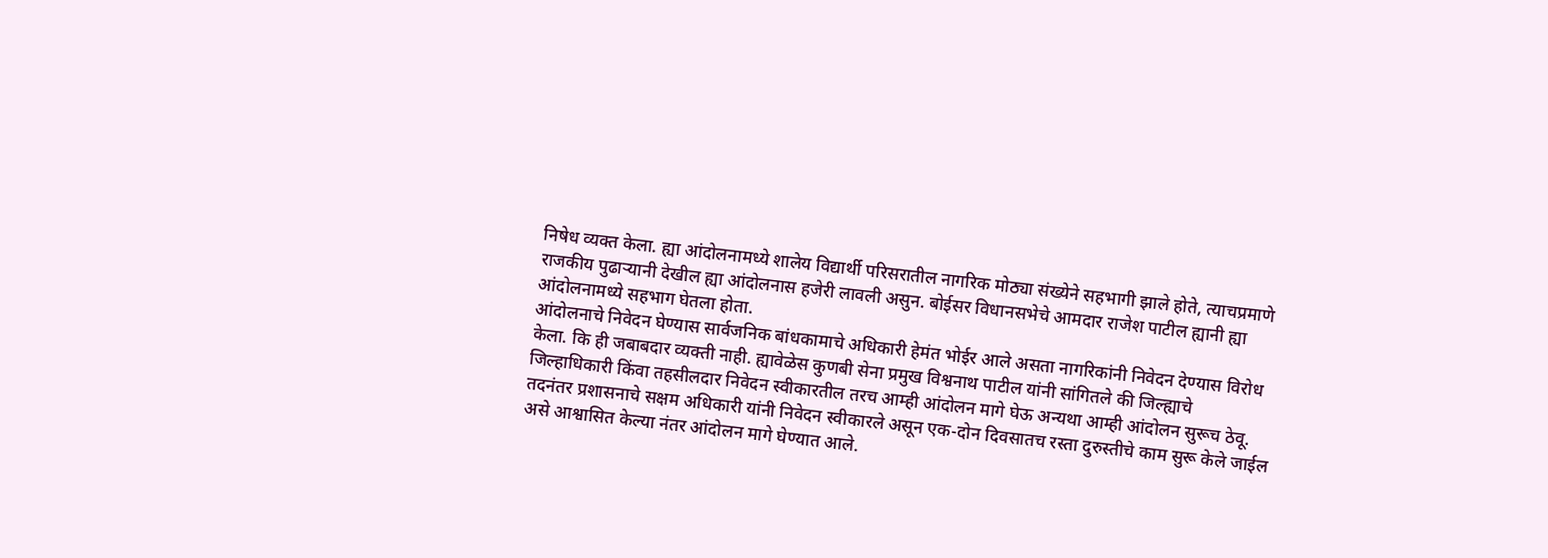निषेध व्यक्त केला. ह्या आंदोलनामध्ये शालेय विद्यार्थी परिसरातील नागरिक मोठ्या संख्येने सहभागी झाले होते, त्याचप्रमाणे राजकीय पुढाऱ्यानी देखील ह्या आंदोलनास हजेरी लावली असुन. बोईसर विधानसभेचे आमदार राजेश पाटील ह्यानी ह्या आंदोलनामध्ये सहभाग घेतला होता.
आंदोलनाचे निवेदन घेण्यास सार्वजनिक बांधकामाचे अधिकारी हेमंत भोईर आले असता नागरिकांनी निवेदन देण्यास विरोध केला. कि ही जबाबदार व्यक्ती नाही. ह्यावेळेस कुणबी सेना प्रमुख विश्वनाथ पाटील यांनी सांगितले की जिल्ह्याचे जिल्हाधिकारी किंवा तहसीलदार निवेदन स्वीकारतील तरच आम्ही आंदोलन मागे घेऊ अन्यथा आम्ही आंदोलन सुरूच ठेवू. तदनंतर प्रशासनाचे सक्षम अधिकारी यांनी निवेदन स्वीकारले असून एक-दोन दिवसातच रस्ता दुरुस्तीचे काम सुरू केले जाईल असे आश्वासित केल्या नंतर आंदोलन मागे घेण्यात आले.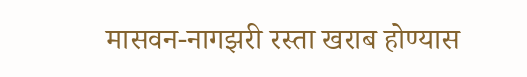मासवन-नागझरी रस्ता खराब होण्यास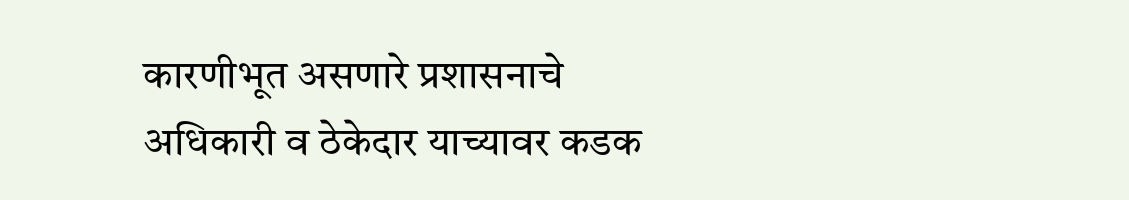कारणीभूत असणारे प्रशासनाचे अधिकारी व ठेकेदार याच्यावर कडक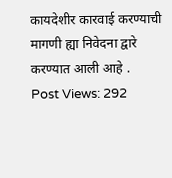कायदेशीर कारवाई करण्याची मागणी ह्या निवेदना द्वारे करण्यात आली आहे .
Post Views: 292